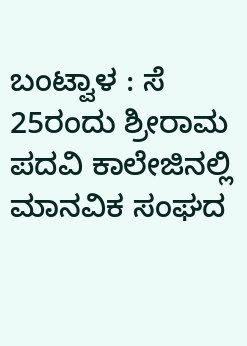ಬಂಟ್ವಾಳ : ಸೆ 25ರಂದು ಶ್ರೀರಾಮ ಪದವಿ ಕಾಲೇಜಿನಲ್ಲಿ ಮಾನವಿಕ ಸಂಘದ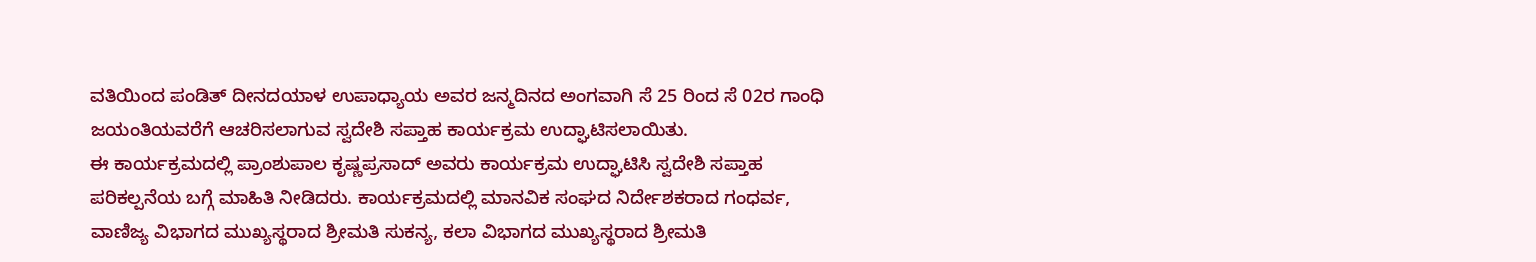ವತಿಯಿಂದ ಪಂಡಿತ್ ದೀನದಯಾಳ ಉಪಾಧ್ಯಾಯ ಅವರ ಜನ್ಮದಿನದ ಅಂಗವಾಗಿ ಸೆ 25 ರಿಂದ ಸೆ 02ರ ಗಾಂಧಿ ಜಯಂತಿಯವರೆಗೆ ಆಚರಿಸಲಾಗುವ ಸ್ವದೇಶಿ ಸಪ್ತಾಹ ಕಾರ್ಯಕ್ರಮ ಉದ್ಘಾಟಿಸಲಾಯಿತು.
ಈ ಕಾರ್ಯಕ್ರಮದಲ್ಲಿ ಪ್ರಾಂಶುಪಾಲ ಕೃಷ್ಣಪ್ರಸಾದ್ ಅವರು ಕಾರ್ಯಕ್ರಮ ಉದ್ಘಾಟಿಸಿ ಸ್ವದೇಶಿ ಸಪ್ತಾಹ ಪರಿಕಲ್ಪನೆಯ ಬಗ್ಗೆ ಮಾಹಿತಿ ನೀಡಿದರು. ಕಾರ್ಯಕ್ರಮದಲ್ಲಿ ಮಾನವಿಕ ಸಂಘದ ನಿರ್ದೇಶಕರಾದ ಗಂಧರ್ವ, ವಾಣಿಜ್ಯ ವಿಭಾಗದ ಮುಖ್ಯಸ್ಥರಾದ ಶ್ರೀಮತಿ ಸುಕನ್ಯ, ಕಲಾ ವಿಭಾಗದ ಮುಖ್ಯಸ್ಥರಾದ ಶ್ರೀಮತಿ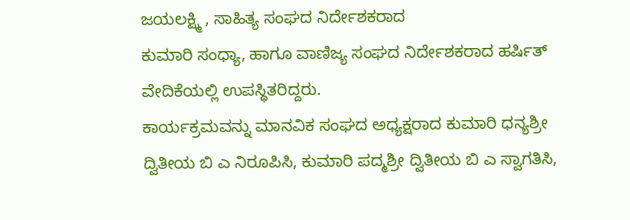ಜಯಲಕ್ಷ್ಮಿ , ಸಾಹಿತ್ಯ ಸಂಘದ ನಿರ್ದೇಶಕರಾದ
ಕುಮಾರಿ ಸಂಧ್ಯಾ, ಹಾಗೂ ವಾಣಿಜ್ಯ ಸಂಘದ ನಿರ್ದೇಶಕರಾದ ಹರ್ಷಿತ್ ವೇದಿಕೆಯಲ್ಲಿ ಉಪಸ್ಥಿತರಿದ್ದರು.
ಕಾರ್ಯಕ್ರಮವನ್ನು ಮಾನವಿಕ ಸಂಘದ ಅಧ್ಯಕ್ಷರಾದ ಕುಮಾರಿ ಧನ್ಯಶ್ರೀ ದ್ವಿತೀಯ ಬಿ ಎ ನಿರೂಪಿಸಿ, ಕುಮಾರಿ ಪದ್ಮಶ್ರೀ ದ್ವಿತೀಯ ಬಿ ಎ ಸ್ವಾಗತಿಸಿ,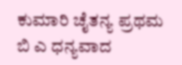ಕುಮಾರಿ ಚೈತನ್ಯ ಪ್ರಥಮ ಬಿ ಎ ಧನ್ಯವಾದ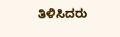ತಿಳಿಸಿದರು